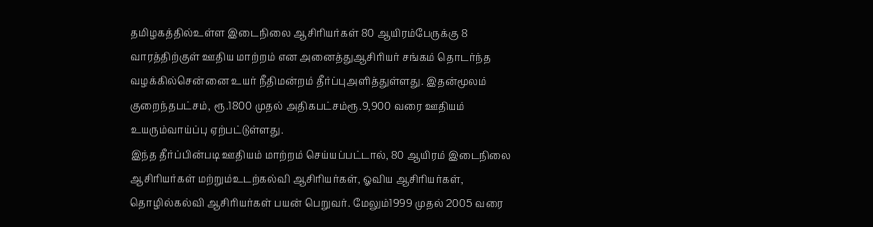தமிழகத்தில்உள்ள இடைநிலை ஆசிரியர்கள் 80 ஆயிரம்பேருக்கு 8 வாரத்திற்குள் ஊதிய மாற்றம் என அனைத்துஆசிரியர் சங்கம் தொடர்ந்த வழக்கில்சென்னை உயர் நீதிமன்றம் தீர்ப்புஅளித்துள்ளது. இதன்மூலம் குறைந்தபட்சம், ரூ.1800 முதல் அதிகபட்சம்ரூ.9,900 வரை ஊதியம் உயரும்வாய்ப்பு ஏற்பட்டுள்ளது.
இந்த தீர்ப்பின்படி ஊதியம் மாற்றம் செய்யப்பட்டால், 80 ஆயிரம் இடைநிலை ஆசிரியர்கள் மற்றும்உடற்கல்வி ஆசிரியர்கள், ஓவிய ஆசிரியர்கள், தொழில்கல்வி ஆசிரியர்கள் பயன் பெறுவர். மேலும்1999 முதல் 2005 வரை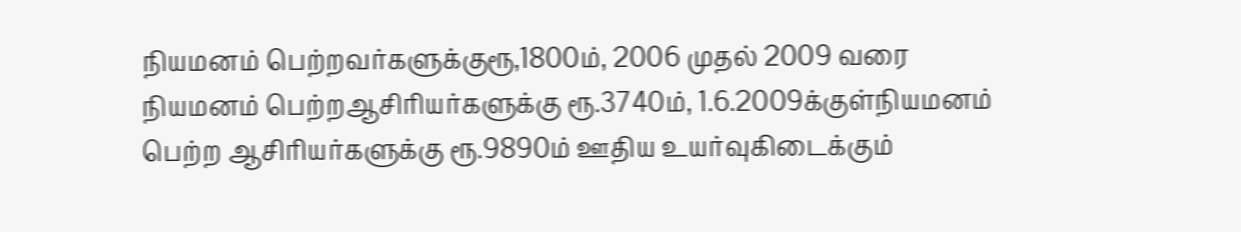நியமனம் பெற்றவர்களுக்குரூ,1800ம், 2006 முதல் 2009 வரை நியமனம் பெற்றஆசிரியர்களுக்கு ரூ.3740ம், 1.6.2009க்குள்நியமனம் பெற்ற ஆசிரியர்களுக்கு ரூ.9890ம் ஊதிய உயர்வுகிடைக்கும்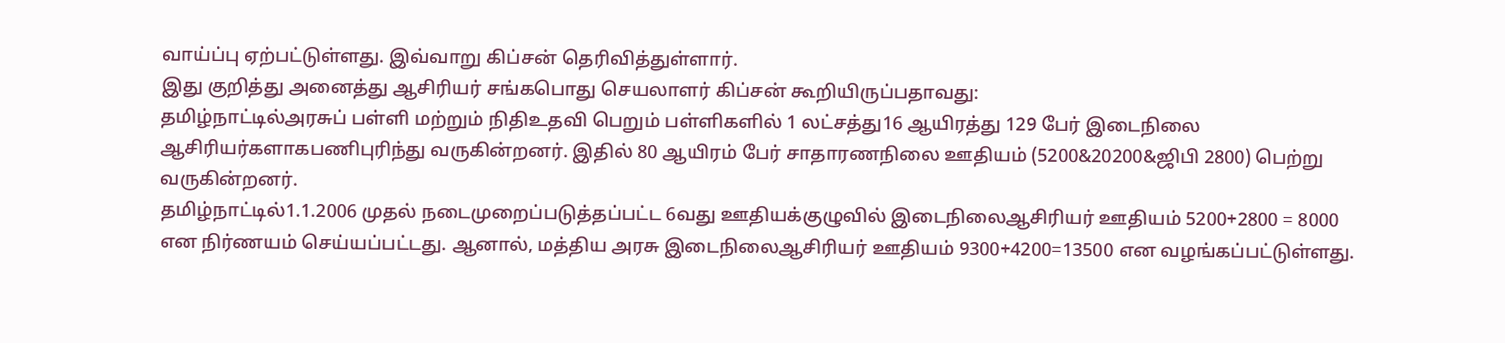வாய்ப்பு ஏற்பட்டுள்ளது. இவ்வாறு கிப்சன் தெரிவித்துள்ளார்.
இது குறித்து அனைத்து ஆசிரியர் சங்கபொது செயலாளர் கிப்சன் கூறியிருப்பதாவது:
தமிழ்நாட்டில்அரசுப் பள்ளி மற்றும் நிதிஉதவி பெறும் பள்ளிகளில் 1 லட்சத்து16 ஆயிரத்து 129 பேர் இடைநிலை ஆசிரியர்களாகபணிபுரிந்து வருகின்றனர். இதில் 80 ஆயிரம் பேர் சாதாரணநிலை ஊதியம் (5200&20200&ஜிபி 2800) பெற்று வருகின்றனர்.
தமிழ்நாட்டில்1.1.2006 முதல் நடைமுறைப்படுத்தப்பட்ட 6வது ஊதியக்குழுவில் இடைநிலைஆசிரியர் ஊதியம் 5200+2800 = 8000 என நிர்ணயம் செய்யப்பட்டது. ஆனால், மத்திய அரசு இடைநிலைஆசிரியர் ஊதியம் 9300+4200=13500 என வழங்கப்பட்டுள்ளது.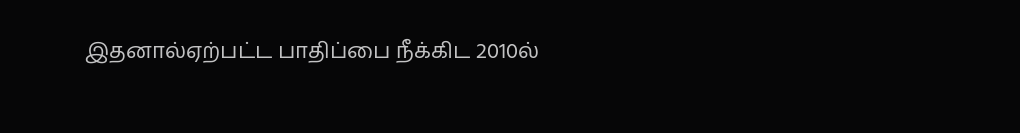இதனால்ஏற்பட்ட பாதிப்பை நீக்கிட 2010ல்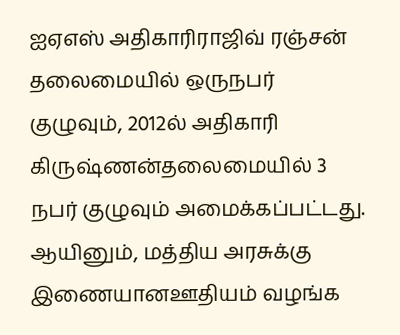ஐஏஎஸ் அதிகாரிராஜிவ் ரஞ்சன் தலைமையில் ஒருநபர் குழுவும், 2012ல் அதிகாரி கிருஷ்ணன்தலைமையில் 3 நபர் குழுவும் அமைக்கப்பட்டது. ஆயினும், மத்திய அரசுக்கு இணையானஊதியம் வழங்க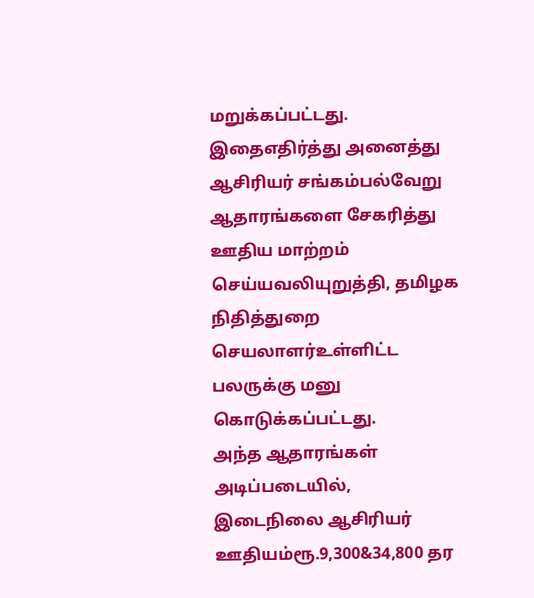மறுக்கப்பட்டது. இதைஎதிர்த்து அனைத்து ஆசிரியர் சங்கம்பல்வேறு ஆதாரங்களை சேகரித்து ஊதிய மாற்றம் செய்யவலியுறுத்தி, தமிழக நிதித்துறை செயலாளர்உள்ளிட்ட பலருக்கு மனு கொடுக்கப்பட்டது.
அந்த ஆதாரங்கள் அடிப்படையில், இடைநிலை ஆசிரியர் ஊதியம்ரூ.9,300&34,800 தர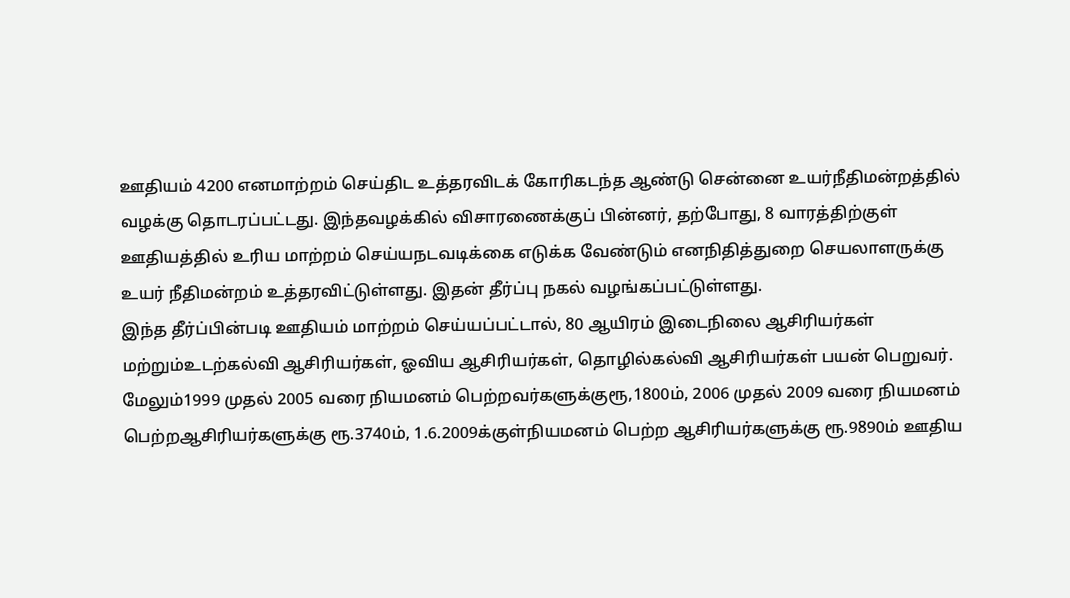ஊதியம் 4200 எனமாற்றம் செய்திட உத்தரவிடக் கோரிகடந்த ஆண்டு சென்னை உயர்நீதிமன்றத்தில் வழக்கு தொடரப்பட்டது. இந்தவழக்கில் விசாரணைக்குப் பின்னர், தற்போது, 8 வாரத்திற்குள் ஊதியத்தில் உரிய மாற்றம் செய்யநடவடிக்கை எடுக்க வேண்டும் எனநிதித்துறை செயலாளருக்கு உயர் நீதிமன்றம் உத்தரவிட்டுள்ளது. இதன் தீர்ப்பு நகல் வழங்கப்பட்டுள்ளது.
இந்த தீர்ப்பின்படி ஊதியம் மாற்றம் செய்யப்பட்டால், 80 ஆயிரம் இடைநிலை ஆசிரியர்கள் மற்றும்உடற்கல்வி ஆசிரியர்கள், ஓவிய ஆசிரியர்கள், தொழில்கல்வி ஆசிரியர்கள் பயன் பெறுவர். மேலும்1999 முதல் 2005 வரை நியமனம் பெற்றவர்களுக்குரூ,1800ம், 2006 முதல் 2009 வரை நியமனம் பெற்றஆசிரியர்களுக்கு ரூ.3740ம், 1.6.2009க்குள்நியமனம் பெற்ற ஆசிரியர்களுக்கு ரூ.9890ம் ஊதிய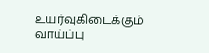உயர்வுகிடைக்கும் வாய்ப்பு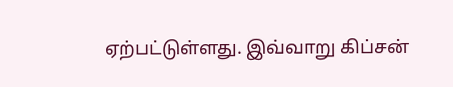ஏற்பட்டுள்ளது. இவ்வாறு கிப்சன்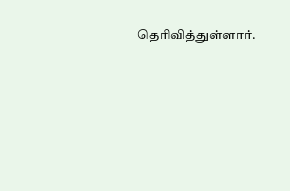தெரிவித்துள்ளார்.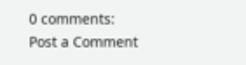0 comments:
Post a Comment